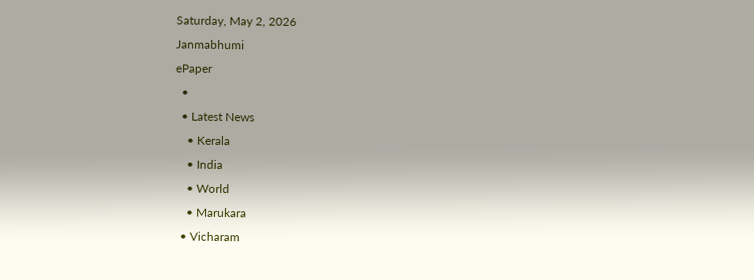Saturday, May 2, 2026
Janmabhumi
ePaper
  •
  • Latest News
    • Kerala
    • India
    • World
    • Marukara
  • Vicharam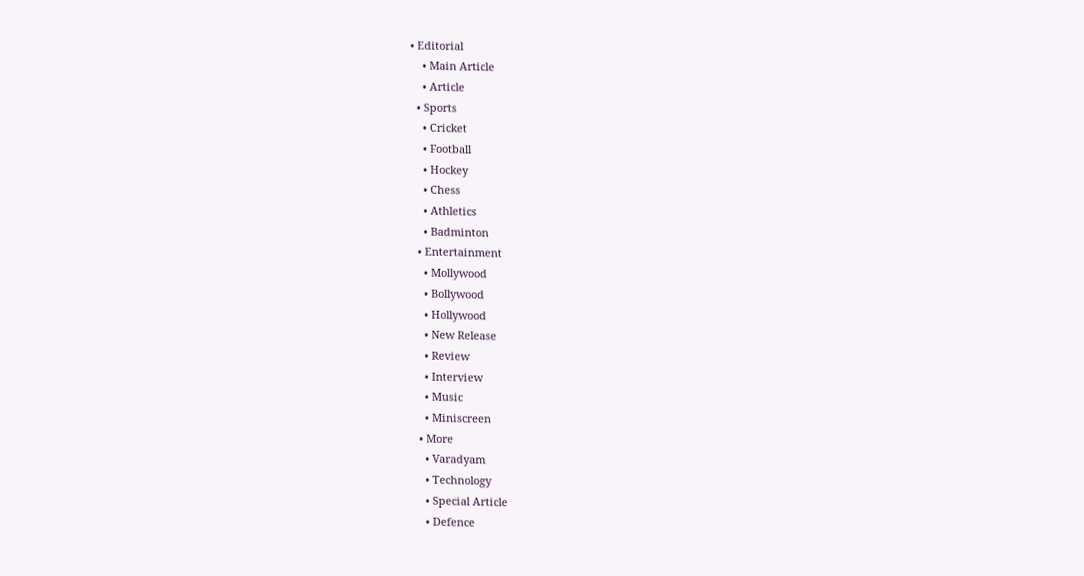• Editorial
    • Main Article
    • Article
  • Sports
    • Cricket
    • Football
    • Hockey
    • Chess
    • Athletics
    • Badminton
  • Entertainment
    • Mollywood
    • Bollywood
    • Hollywood
    • New Release
    • Review
    • Interview
    • Music
    • Miniscreen
  • More
    • Varadyam
    • Technology
    • Special Article
    • Defence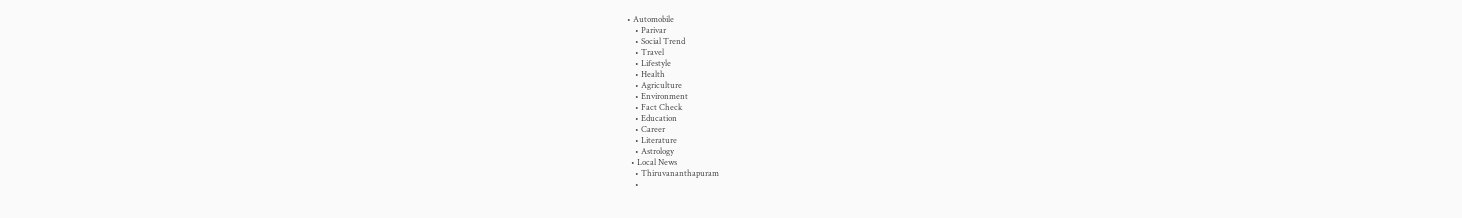• Automobile
    • Parivar
    • Social Trend
    • Travel
    • Lifestyle
    • Health
    • Agriculture
    • Environment
    • Fact Check
    • Education
    • Career
    • Literature
    • Astrology
  • Local News
    • Thiruvananthapuram
    •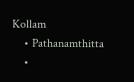Kollam
    • Pathanamthitta
    •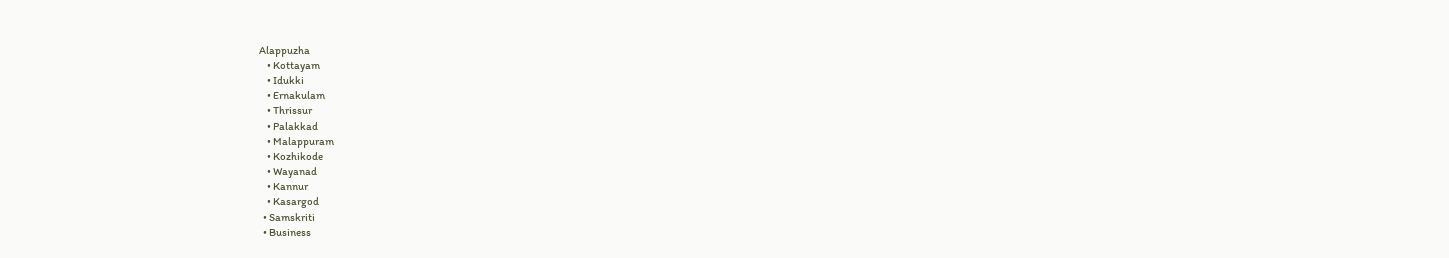Alappuzha
    • Kottayam
    • Idukki
    • Ernakulam
    • Thrissur
    • Palakkad
    • Malappuram
    • Kozhikode
    • Wayanad
    • Kannur
    • Kasargod
  • Samskriti
  • Business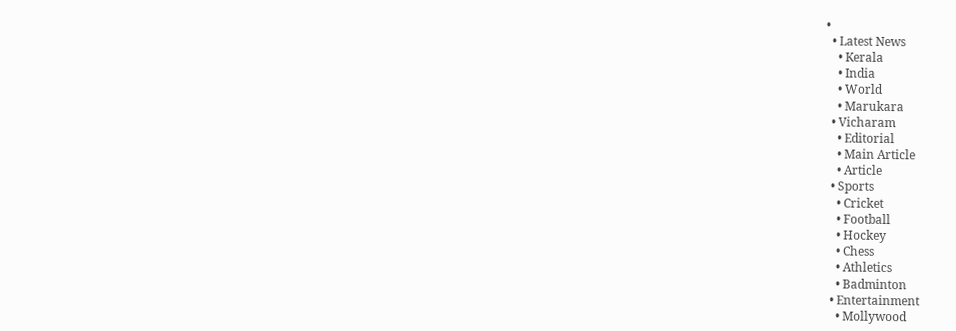•
  • Latest News
    • Kerala
    • India
    • World
    • Marukara
  • Vicharam
    • Editorial
    • Main Article
    • Article
  • Sports
    • Cricket
    • Football
    • Hockey
    • Chess
    • Athletics
    • Badminton
  • Entertainment
    • Mollywood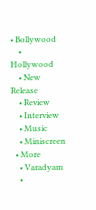• Bollywood
    • Hollywood
    • New Release
    • Review
    • Interview
    • Music
    • Miniscreen
  • More
    • Varadyam
    •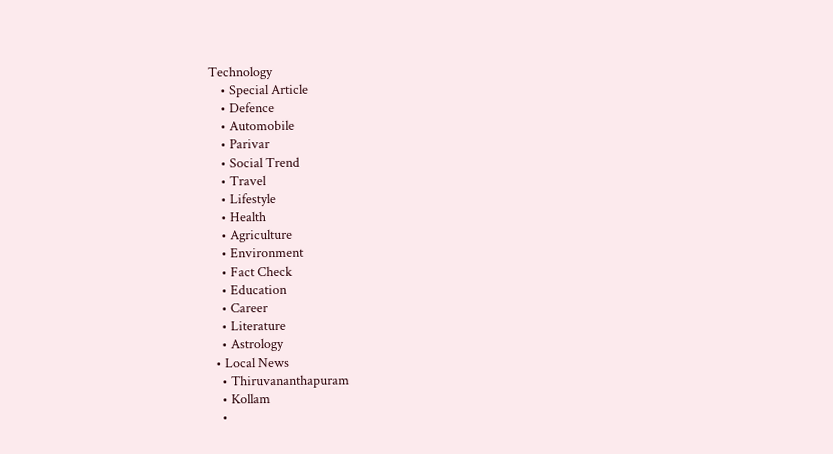Technology
    • Special Article
    • Defence
    • Automobile
    • Parivar
    • Social Trend
    • Travel
    • Lifestyle
    • Health
    • Agriculture
    • Environment
    • Fact Check
    • Education
    • Career
    • Literature
    • Astrology
  • Local News
    • Thiruvananthapuram
    • Kollam
    •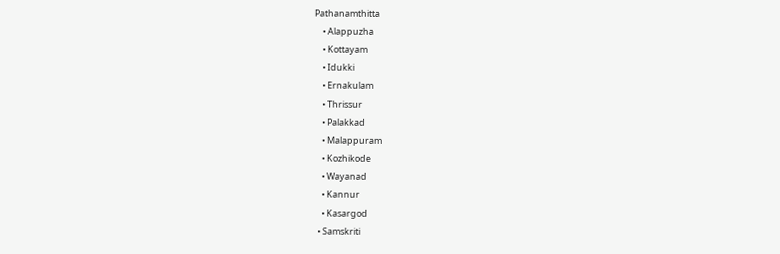Pathanamthitta
    • Alappuzha
    • Kottayam
    • Idukki
    • Ernakulam
    • Thrissur
    • Palakkad
    • Malappuram
    • Kozhikode
    • Wayanad
    • Kannur
    • Kasargod
  • Samskriti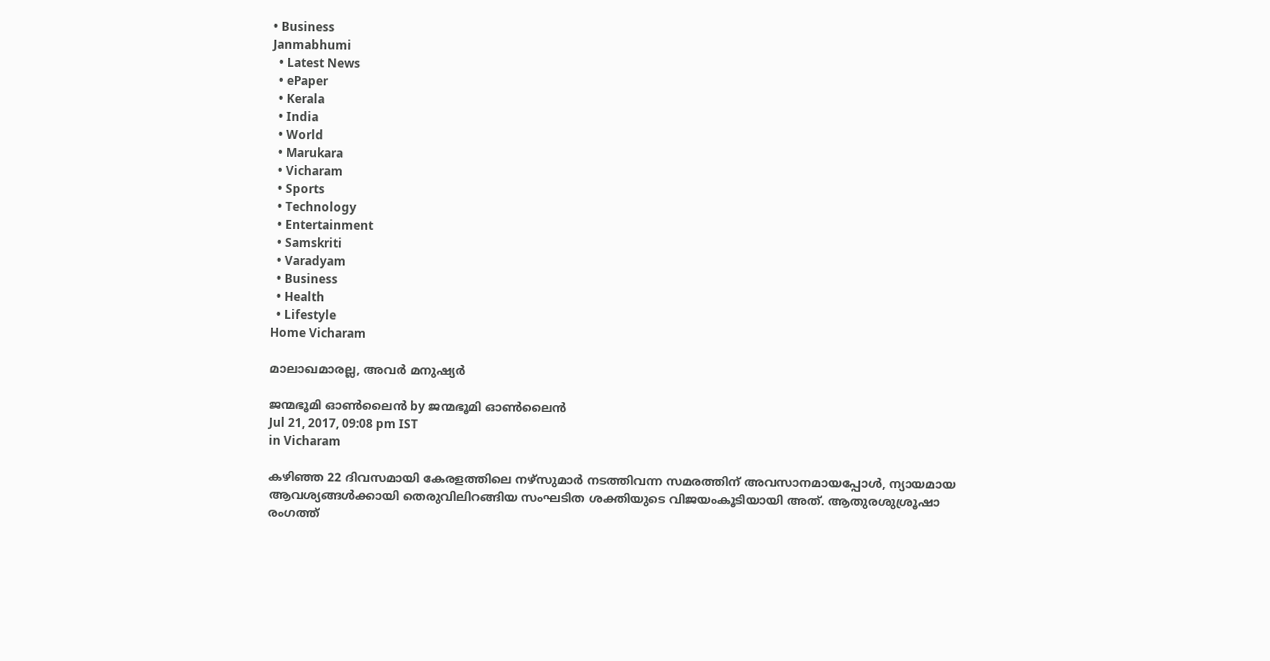• Business
Janmabhumi
  • Latest News
  • ePaper
  • Kerala
  • India
  • World
  • Marukara
  • Vicharam
  • Sports
  • Technology
  • Entertainment
  • Samskriti
  • Varadyam
  • Business
  • Health
  • Lifestyle
Home Vicharam

മാലാഖമാരല്ല, അവര്‍ മനുഷ്യര്‍

ജന്മഭൂമി ഓണ്‍ലൈന്‍ by ജന്മഭൂമി ഓണ്‍ലൈന്‍
Jul 21, 2017, 09:08 pm IST
in Vicharam

കഴിഞ്ഞ 22 ദിവസമായി കേരളത്തിലെ നഴ്‌സുമാര്‍ നടത്തിവന്ന സമരത്തിന് അവസാനമായപ്പോള്‍, ന്യായമായ ആവശ്യങ്ങള്‍ക്കായി തെരുവിലിറങ്ങിയ സംഘടിത ശക്തിയുടെ വിജയംകൂടിയായി അത്. ആതുരശുശ്രൂഷാ രംഗത്ത്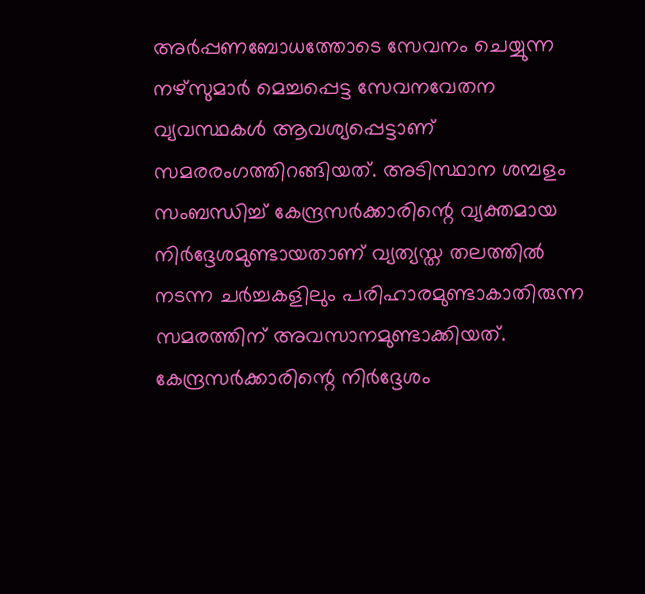അര്‍പ്പണബോധത്തോടെ സേവനം ചെയ്യുന്ന നഴ്‌സുമാര്‍ മെച്ചപ്പെട്ട സേവനവേതന വ്യവസ്ഥകള്‍ ആവശ്യപ്പെട്ടാണ് സമരരംഗത്തിറങ്ങിയത്. അടിസ്ഥാന ശമ്പളം സംബന്ധിച്ച് കേന്ദ്രസര്‍ക്കാരിന്റെ വ്യക്തമായ നിര്‍ദ്ദേശമുണ്ടായതാണ് വ്യത്യസ്ത തലത്തില്‍ നടന്ന ചര്‍ച്ചകളിലും പരിഹാരമുണ്ടാകാതിരുന്ന സമരത്തിന് അവസാനമുണ്ടാക്കിയത്. കേന്ദ്രസര്‍ക്കാരിന്റെ നിര്‍ദ്ദേശം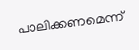പാലിക്കണമെന്ന്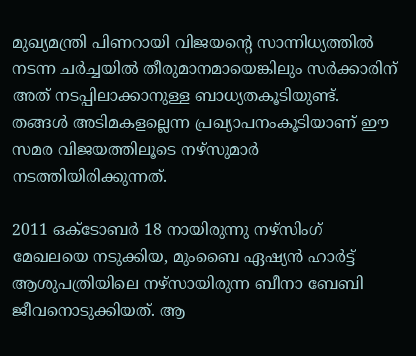മുഖ്യമന്ത്രി പിണറായി വിജയന്റെ സാന്നിധ്യത്തില്‍ നടന്ന ചര്‍ച്ചയില്‍ തീരുമാനമായെങ്കിലും സര്‍ക്കാരിന് അത് നടപ്പിലാക്കാനുള്ള ബാധ്യതകൂടിയുണ്ട്. തങ്ങള്‍ അടിമകളല്ലെന്ന പ്രഖ്യാപനംകൂടിയാണ് ഈ സമര വിജയത്തിലൂടെ നഴ്‌സുമാര്‍ നടത്തിയിരിക്കുന്നത്.

2011 ഒക്ടോബര്‍ 18 നായിരുന്നു നഴ്‌സിംഗ് മേഖലയെ നടുക്കിയ, മുംബൈ ഏഷ്യന്‍ ഹാര്‍ട്ട് ആശുപത്രിയിലെ നഴ്‌സായിരുന്ന ബീനാ ബേബി ജീവനൊടുക്കിയത്. ആ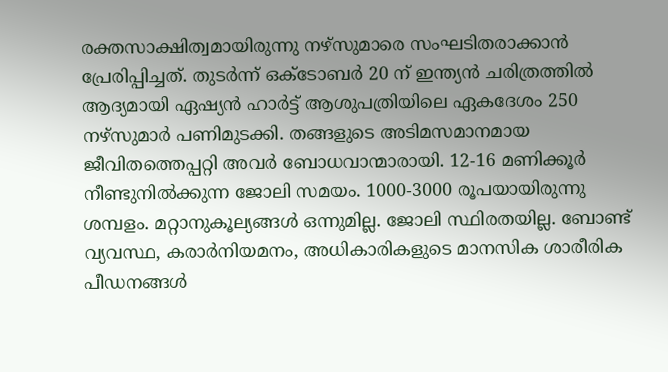രക്തസാക്ഷിത്വമായിരുന്നു നഴ്‌സുമാരെ സംഘടിതരാക്കാന്‍ പ്രേരിപ്പിച്ചത്. തുടര്‍ന്ന് ഒക്ടോബര്‍ 20 ന് ഇന്ത്യന്‍ ചരിത്രത്തില്‍ ആദ്യമായി ഏഷ്യന്‍ ഹാര്‍ട്ട് ആശുപത്രിയിലെ ഏകദേശം 250 നഴ്‌സുമാര്‍ പണിമുടക്കി. തങ്ങളുടെ അടിമസമാനമായ ജീവിതത്തെപ്പറ്റി അവര്‍ ബോധവാന്മാരായി. 12-16 മണിക്കൂര്‍ നീണ്ടുനില്‍ക്കുന്ന ജോലി സമയം. 1000-3000 രൂപയായിരുന്നു ശമ്പളം. മറ്റാനുകൂല്യങ്ങള്‍ ഒന്നുമില്ല. ജോലി സ്ഥിരതയില്ല. ബോണ്ട് വ്യവസ്ഥ, കരാര്‍നിയമനം, അധികാരികളുടെ മാനസിക ശാരീരിക പീഡനങ്ങള്‍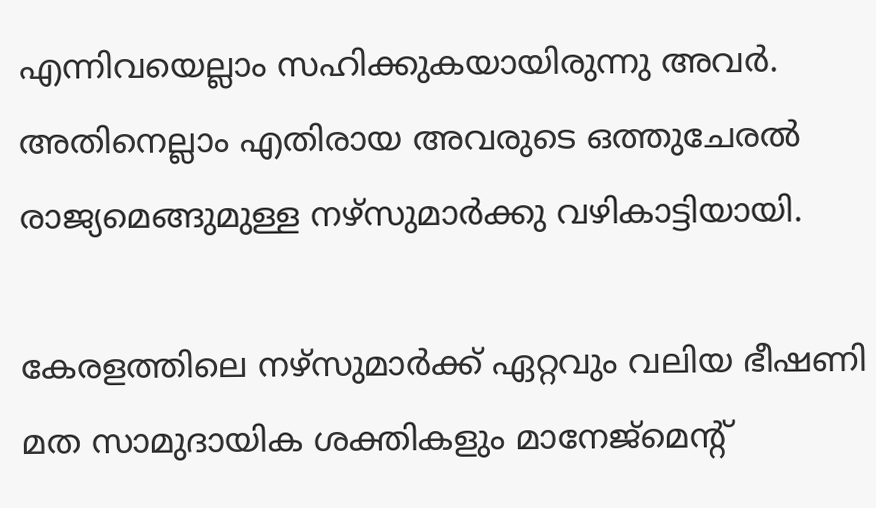എന്നിവയെല്ലാം സഹിക്കുകയായിരുന്നു അവര്‍. അതിനെല്ലാം എതിരായ അവരുടെ ഒത്തുചേരല്‍ രാജ്യമെങ്ങുമുള്ള നഴ്‌സുമാര്‍ക്കു വഴികാട്ടിയായി.

കേരളത്തിലെ നഴ്‌സുമാര്‍ക്ക് ഏറ്റവും വലിയ ഭീഷണി മത സാമുദായിക ശക്തികളും മാനേജ്‌മെന്റ്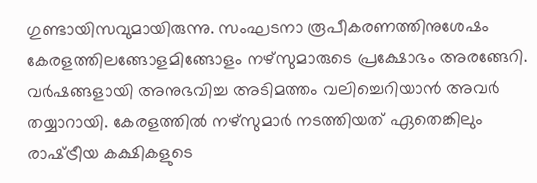ഗുണ്ടായിസവുമായിരുന്നു. സംഘടനാ രൂപീകരണത്തിനുശേഷം കേരളത്തിലങ്ങോളമിങ്ങോളം നഴ്‌സുമാരുടെ പ്രക്ഷോഭം അരങ്ങേറി. വര്‍ഷങ്ങളായി അനുഭവിച്ച അടിമത്തം വലിച്ചെറിയാന്‍ അവര്‍ തയ്യാറായി. കേരളത്തില്‍ നഴ്‌സുമാര്‍ നടത്തിയത് ഏതെങ്കിലും രാഷ്‌ട്രീയ കക്ഷികളുടെ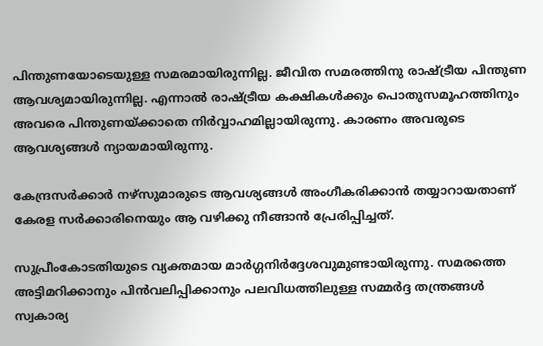പിന്തുണയോടെയുള്ള സമരമായിരുന്നില്ല. ജീവിത സമരത്തിനു രാഷ്‌ട്രീയ പിന്തുണ ആവശ്യമായിരുന്നില്ല. എന്നാല്‍ രാഷ്‌ട്രീയ കക്ഷികള്‍ക്കും പൊതുസമൂഹത്തിനും അവരെ പിന്തുണയ്‌ക്കാതെ നിര്‍വ്വാഹമില്ലായിരുന്നു. കാരണം അവരുടെ ആവശ്യങ്ങള്‍ ന്യായമായിരുന്നു.

കേന്ദ്രസര്‍ക്കാര്‍ നഴ്‌സുമാരുടെ ആവശ്യങ്ങള്‍ അംഗീകരിക്കാന്‍ തയ്യാറായതാണ് കേരള സര്‍ക്കാരിനെയും ആ വഴിക്കു നീങ്ങാന്‍ പ്രേരിപ്പിച്ചത്.

സുപ്രീംകോടതിയുടെ വ്യക്തമായ മാര്‍ഗ്ഗനിര്‍ദ്ദേശവുമുണ്ടായിരുന്നു. സമരത്തെ അട്ടിമറിക്കാനും പിന്‍വലിപ്പിക്കാനും പലവിധത്തിലുള്ള സമ്മര്‍ദ്ദ തന്ത്രങ്ങള്‍ സ്വകാര്യ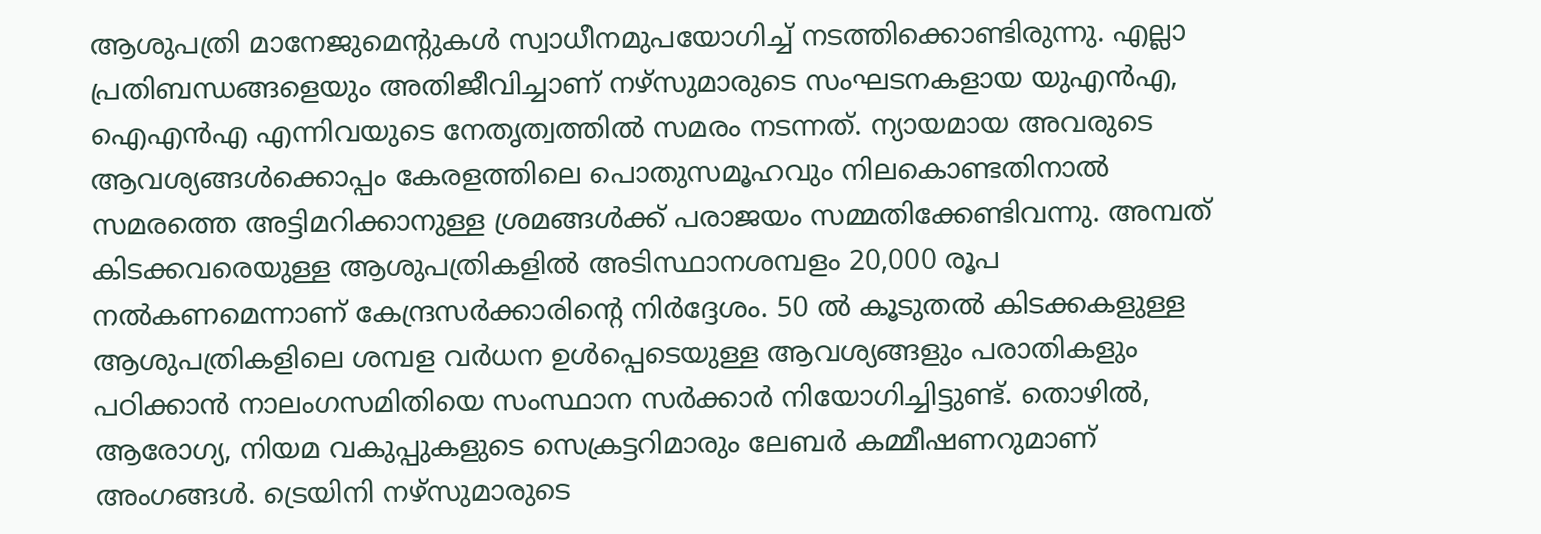ആശുപത്രി മാനേജുമെന്റുകള്‍ സ്വാധീനമുപയോഗിച്ച് നടത്തിക്കൊണ്ടിരുന്നു. എല്ലാ പ്രതിബന്ധങ്ങളെയും അതിജീവിച്ചാണ് നഴ്‌സുമാരുടെ സംഘടനകളായ യുഎന്‍എ, ഐഎന്‍എ എന്നിവയുടെ നേതൃത്വത്തില്‍ സമരം നടന്നത്. ന്യായമായ അവരുടെ ആവശ്യങ്ങള്‍ക്കൊപ്പം കേരളത്തിലെ പൊതുസമൂഹവും നിലകൊണ്ടതിനാല്‍ സമരത്തെ അട്ടിമറിക്കാനുള്ള ശ്രമങ്ങള്‍ക്ക് പരാജയം സമ്മതിക്കേണ്ടിവന്നു. അമ്പത് കിടക്കവരെയുള്ള ആശുപത്രികളില്‍ അടിസ്ഥാനശമ്പളം 20,000 രൂപ നല്‍കണമെന്നാണ് കേന്ദ്രസര്‍ക്കാരിന്റെ നിര്‍ദ്ദേശം. 50 ല്‍ കൂടുതല്‍ കിടക്കകളുള്ള ആശുപത്രികളിലെ ശമ്പള വര്‍ധന ഉള്‍പ്പെടെയുള്ള ആവശ്യങ്ങളും പരാതികളും പഠിക്കാന്‍ നാലംഗസമിതിയെ സംസ്ഥാന സര്‍ക്കാര്‍ നിയോഗിച്ചിട്ടുണ്ട്. തൊഴില്‍, ആരോഗ്യ, നിയമ വകുപ്പുകളുടെ സെക്രട്ടറിമാരും ലേബര്‍ കമ്മീഷണറുമാണ് അംഗങ്ങള്‍. ട്രെയിനി നഴ്‌സുമാരുടെ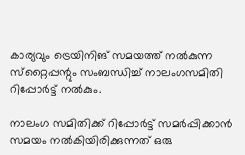കാര്യവും ട്രെയിനിങ് സമയത്ത് നല്‍കുന്ന സ്‌റ്റൈപ്പന്റും സംബന്ധിച്ച് നാലംഗസമിതി റിപ്പോര്‍ട്ട് നല്‍കും.

നാലംഗ സമിതിക്ക് റിപ്പോര്‍ട്ട് സമര്‍പ്പിക്കാന്‍ സമയം നല്‍കിയിരിക്കുന്നത് ഒരു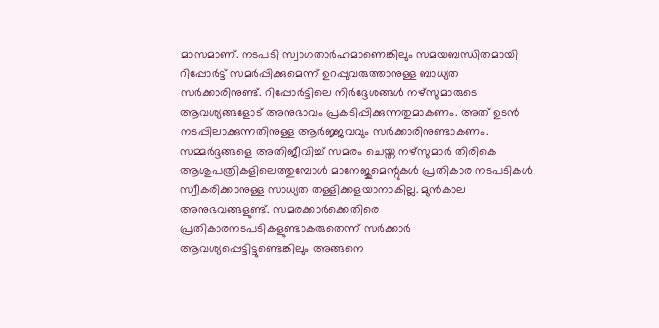മാസമാണ്. നടപടി സ്വാഗതാര്‍ഹമാണെങ്കിലും സമയബന്ധിതമായി റിപ്പോര്‍ട്ട് സമര്‍പ്പിക്കുമെന്ന് ഉറപ്പുവരുത്താനുള്ള ബാധ്യത സര്‍ക്കാരിനുണ്ട്. റിപ്പോര്‍ട്ടിലെ നിര്‍ദ്ദേശങ്ങള്‍ നഴ്‌സുമാരുടെ ആവശ്യങ്ങളോട് അനുഭാവം പ്രകടിപ്പിക്കുന്നതുമാകണം. അത് ഉടന്‍ നടപ്പിലാക്കുന്നതിനുള്ള ആര്‍ജ്ജവവും സര്‍ക്കാരിനുണ്ടാകണം. സമ്മര്‍ദ്ദങ്ങളെ അതിജീവിച്ച് സമരം ചെയ്ത നഴ്‌സുമാര്‍ തിരികെ ആശുപത്രികളിലെത്തുമ്പോള്‍ മാനേജുമെന്റുകള്‍ പ്രതികാര നടപടികള്‍ സ്വീകരിക്കാനുള്ള സാധ്യത തള്ളിക്കളയാനാകില്ല. മുന്‍കാല അനുഭവങ്ങളുണ്ട്. സമരക്കാര്‍ക്കെതിരെ പ്രതികാരനടപടികളുണ്ടാകരുതെന്ന് സര്‍ക്കാര്‍ ആവശ്യപ്പെട്ടിട്ടുണ്ടെങ്കിലും അങ്ങനെ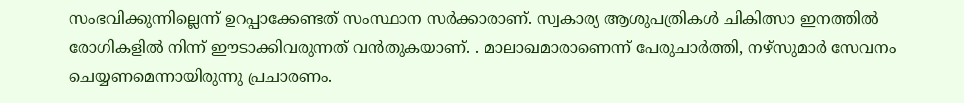സംഭവിക്കുന്നില്ലെന്ന് ഉറപ്പാക്കേണ്ടത് സംസ്ഥാന സര്‍ക്കാരാണ്. സ്വകാര്യ ആശുപത്രികള്‍ ചികിത്സാ ഇനത്തില്‍ രോഗികളില്‍ നിന്ന് ഈടാക്കിവരുന്നത് വന്‍തുകയാണ്. . മാലാഖമാരാണെന്ന് പേരുചാര്‍ത്തി, നഴ്‌സുമാര്‍ സേവനം ചെയ്യണമെന്നായിരുന്നു പ്രചാരണം.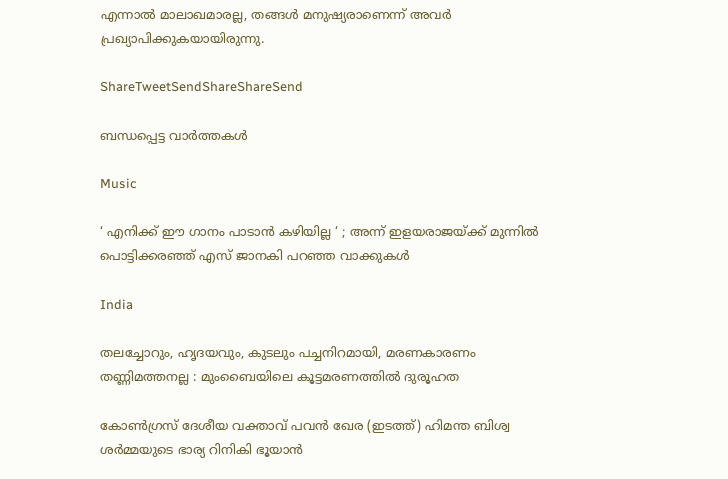എന്നാല്‍ മാലാഖമാരല്ല, തങ്ങള്‍ മനുഷ്യരാണെന്ന് അവര്‍ പ്രഖ്യാപിക്കുകയായിരുന്നു.

ShareTweetSendShareShareSend

ബന്ധപ്പെട്ട വാര്‍ത്തകള്‍

Music

‘ എനിക്ക് ഈ ഗാനം പാടാൻ കഴിയില്ല ‘ ; അന്ന് ഇളയരാജയ്‌ക്ക് മുന്നിൽ പൊട്ടിക്കരഞ്ഞ് എസ് ജാനകി പറഞ്ഞ വാക്കുകൾ

India

തലച്ചോറും, ഹൃദയവും, കുടലും പച്ചനിറമായി, മരണകാരണം തണ്ണിമത്തനല്ല : മുംബൈയിലെ കൂട്ടമരണത്തിൽ ദുരൂഹത

കോണ്‍ഗ്രസ് ദേശീയ വക്താവ് പവന്‍ ഖേര (ഇടത്ത്) ഹിമന്ത ബിശ്വ ശര്‍മ്മയുടെ ഭാര്യ റിനികി ഭൂയാന്‍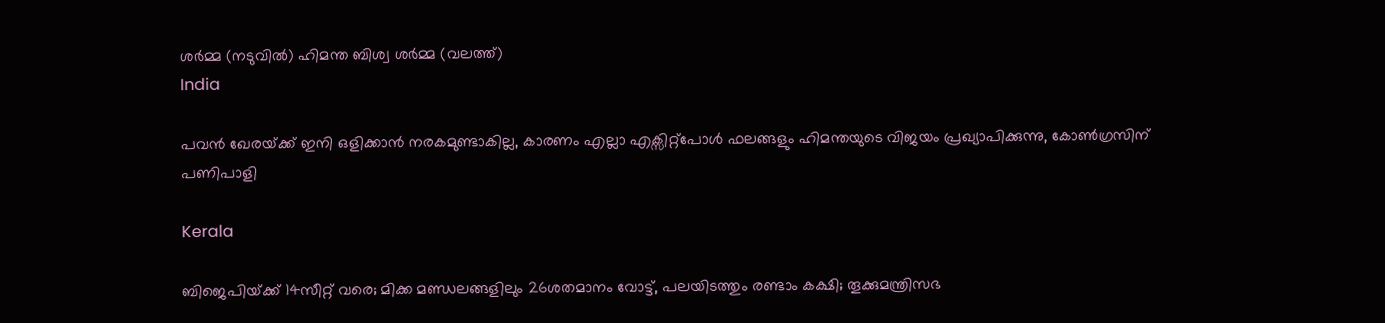ശര്‍മ്മ (നടുവില്‍) ഹിമന്ത ബിശ്വ ശര്‍മ്മ (വലത്ത്)
India

പവന്‍ ഖേരയ്‌ക്ക് ഇനി ഒളിക്കാന്‍ നരകമുണ്ടാകില്ല, കാരണം എല്ലാ എക്സിറ്റ്പോള്‍ ഫലങ്ങളും ഹിമന്തയുടെ വിജയം പ്രഖ്യാപിക്കുന്നു, കോണ്‍ഗ്രസിന് പണിപാളി

Kerala

ബിജെപിയ്‌ക്ക് 14സീറ്റ് വരെ; മിക്ക മണ്ഡലങ്ങളിലും 26ശതമാനം വോട്ട്, പലയിടത്തും രണ്ടാം കക്ഷി; തൂക്കുമന്ത്രിസഭ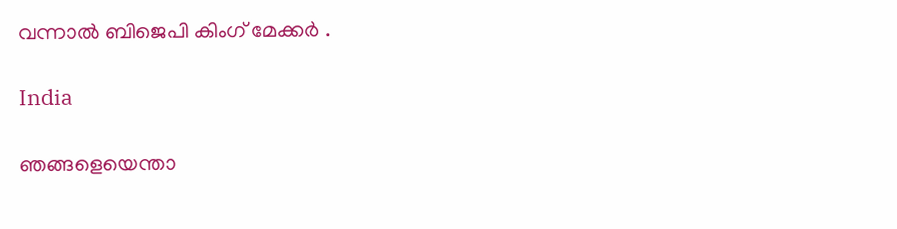വന്നാല്‍ ബിജെപി കിംഗ് മേക്കര്‍ .

India

ഞങ്ങളെയെന്താ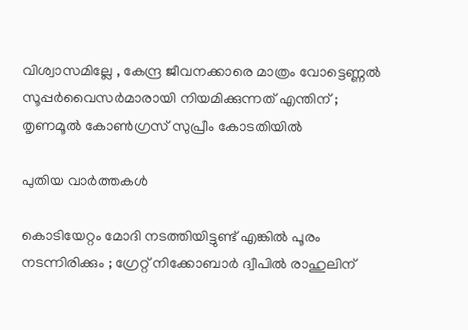വിശ്വാസമില്ലേ , കേന്ദ്ര ജീവനക്കാരെ മാത്രം വോട്ടെണ്ണൽ സൂപ്പർവൈസർമാരായി നിയമിക്കുന്നത് എന്തിന് ; തൃണമൂൽ കോൺഗ്രസ് സുപ്രീം കോടതിയിൽ

പുതിയ വാര്‍ത്തകള്‍

കൊടിയേറ്റം മോദി നടത്തിയിട്ടുണ്ട് എങ്കിൽ പൂരം നടന്നിരിക്കും ; ഗ്രേറ്റ്‌ നിക്കോബാർ ദ്വീപിൽ രാഹുലിന്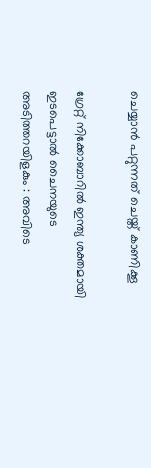ചെയ്യാൻ പറ്റുന്നത് ചെയ്ത് കാണിക്കൂ

ഗ്രേറ്റ് നിക്കോബാറിൽ ഇന്ത്യ ശക്തമായി ഇടപെട്ടാൽ ചൈനയുടെ അടിത്തറയിളകും : അവിടെ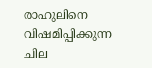രാഹുലിനെ വിഷമിപ്പിക്കുന്ന ചില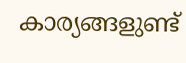കാര്യങ്ങളുണ്ട്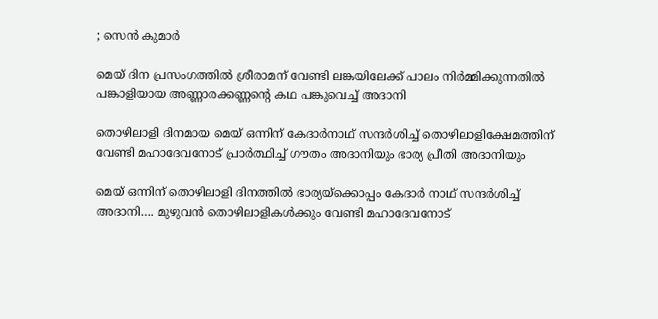; സെൻ കുമാർ

മെയ് ദിന പ്രസംഗത്തില്‍ ശ്രീരാമന് വേണ്ടി ലങ്കയിലേക്ക് പാലം നിര്‍മ്മിക്കുന്നതില്‍ പങ്കാളിയായ അണ്ണാരക്കണ്ണന്റെ കഥ പങ്കുവെച്ച് അദാനി

തൊഴിലാളി ദിനമായ മെയ് ഒന്നിന് കേദാര്‍നാഥ് സന്ദര്‍ശിച്ച് തൊഴിലാളിക്ഷേമത്തിന് വേണ്ടി മഹാദേവനോട് പ്രാര്‍ത്ഥിച്ച് ഗൗതം അദാനിയും ഭാര്യ പ്രീതി അദാനിയും

മെയ് ഒന്നിന് തൊഴിലാളി ദിനത്തില്‍ ഭാര്യയ്‌ക്കൊപ്പം കേദാര്‍ നാഥ് സന്ദര്‍ശിച്ച് അദാനി…. മുഴുവന്‍ തൊഴിലാളികള്‍ക്കും വേണ്ടി മഹാദേവനോട്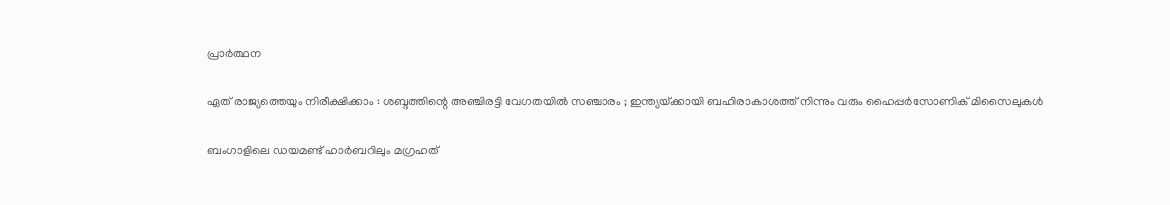പ്രാര്‍ത്ഥന

ഏത് രാജ്യത്തെയും നിരീക്ഷിക്കാം : ശബ്ദത്തിന്റെ അഞ്ചിരട്ടി വേഗതയിൽ സഞ്ചാരം ; ഇന്ത്യയ്‌ക്കായി ബഹിരാകാശത്ത് നിന്നും വരും ഹൈപ്പർസോണിക് മിസൈലുകൾ

ബംഗാളിലെ ഡയമണ്ട് ഹാര്‍ബറിലും മഗ്രഹത്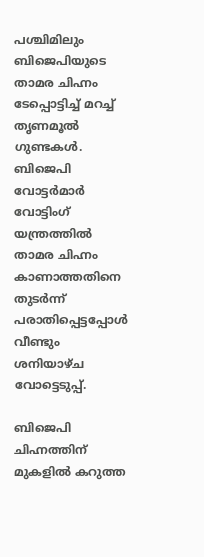പശ്ചിമിലും ബിജെപിയുടെ താമര ചിഹ്നം ടേപ്പൊട്ടിച്ച് മറച്ച് തൃണമൂല്‍ ഗുണ്ടകള്‍. ബിജെപി വോട്ടര്‍മാര്‍ വോട്ടിംഗ് യന്ത്രത്തില്‍ താമര ചിഹ്നം കാണാത്തതിനെ തുടര്‍ന്ന് പരാതിപ്പെട്ടപ്പോള്‍ വീണ്ടും ശനിയാഴ്ച വോട്ടെടുപ്പ്.

ബിജെപി ചിഹ്നത്തിന് മുകളില്‍ കറുത്ത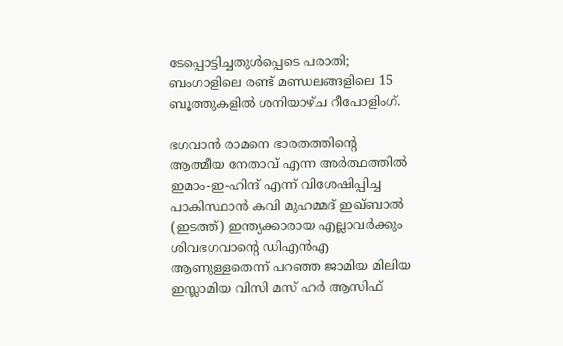ടേപ്പൊട്ടിച്ചതുള്‍പ്പെടെ പരാതി; ബംഗാളിലെ രണ്ട് മണ്ഡലങ്ങളിലെ 15 ബൂത്തുകളിൽ ശനിയാഴ്ച റീപോളിംഗ്.

ഭഗവാന്‍ രാമനെ ഭാരതത്തിന്‍റെ ആത്മീയ നേതാവ് എന്ന അര്‍ത്ഥത്തില്‍ ഇമാം-ഇ-ഹിന്ദ് എന്ന് വിശേഷിപ്പിച്ച പാകിസ്ഥാന്‍ കവി മുഹമ്മദ് ഇഖ്ബാല്‍ (ഇടത്ത്) ഇന്ത്യക്കാരായ എല്ലാവര്‍ക്കും ശിവഭഗവാന്‍റെ ഡിഎന്‍എ ആണുള്ളതെന്ന് പറഞ്ഞ ജാമിയ മിലിയ ഇസ്ലാമിയ വിസി മസ് ഹര്‍ ആസിഫ്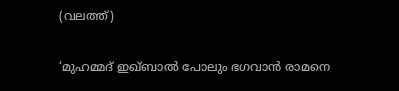(വലത്ത്)

‘മുഹമ്മദ് ഇഖ്ബാൽ പോലും ഭഗവാൻ രാമനെ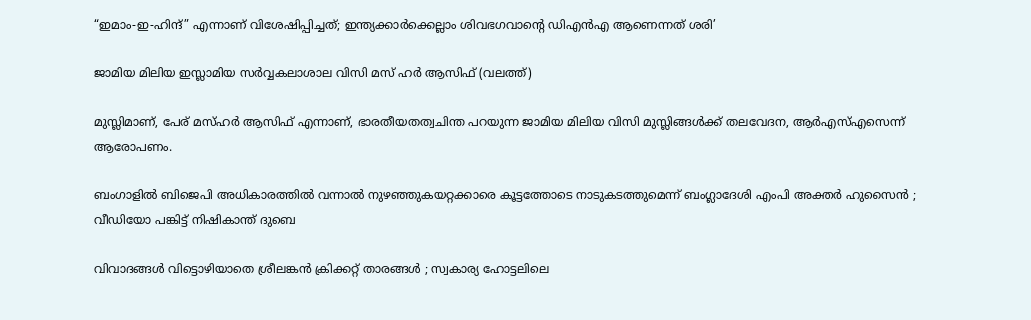“ഇമാം-ഇ-ഹിന്ദ്” എന്നാണ് വിശേഷിപ്പിച്ചത്; ഇന്ത്യക്കാര്‍ക്കെല്ലാം ശിവഭഗവാന്റെ ഡിഎന്‍എ ആണെന്നത് ശരി’

ജാമിയ മിലിയ ഇസ്ലാമിയ സര്‍വ്വകലാശാല വിസി മസ് ഹര്‍ ആസിഫ് (വലത്ത്)

മുസ്ലിമാണ്, പേര് മസ്ഹര്‍ ആസിഫ് എന്നാണ്, ഭാരതീയതത്വചിന്ത പറയുന്ന ജാമിയ മിലിയ വിസി മുസ്ലിങ്ങള്‍ക്ക് തലവേദന, ആര്‍എസ്എസെന്ന് ആരോപണം.

ബംഗാളിൽ ബിജെപി അധികാരത്തിൽ വന്നാൽ നുഴഞ്ഞുകയറ്റക്കാരെ കൂട്ടത്തോടെ നാടുകടത്തുമെന്ന് ബംഗ്ലാദേശി എംപി അക്തർ ഹുസൈൻ ; വീഡിയോ പങ്കിട്ട് നിഷികാന്ത് ദുബെ

വിവാദങ്ങൾ വിട്ടൊഴിയാതെ ശ്രീലങ്കൻ ക്രിക്കറ്റ് താരങ്ങൾ ; സ്വകാര്യ ഹോട്ടലിലെ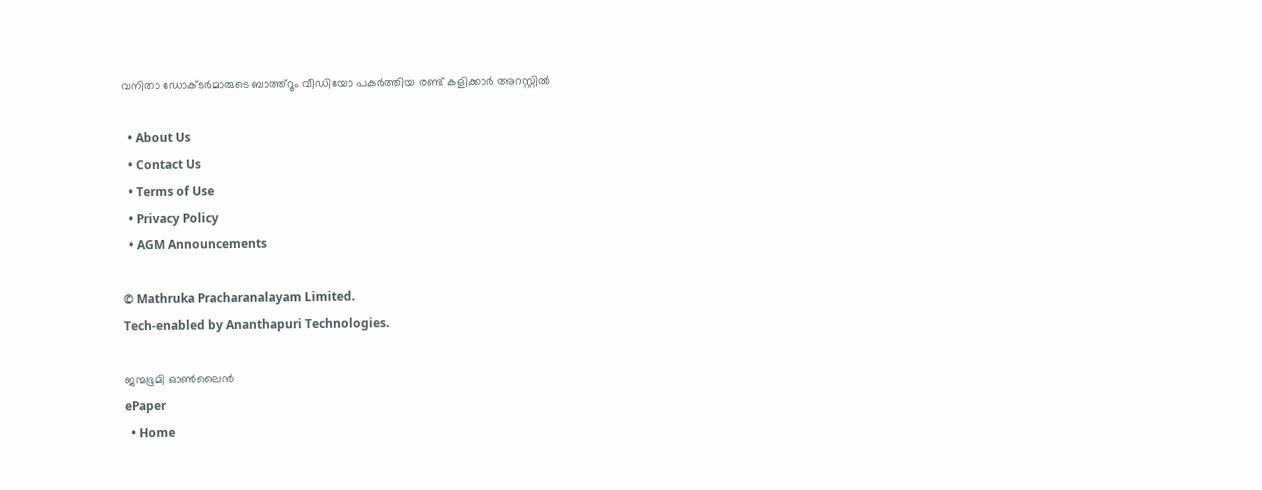വനിതാ ഡോക്ടർമാരുടെ ബാത്ത്റൂം വീഡിയോ പകർത്തിയ രണ്ട് കളിക്കാർ അറസ്റ്റിൽ

  • About Us
  • Contact Us
  • Terms of Use
  • Privacy Policy
  • AGM Announcements

© Mathruka Pracharanalayam Limited.
Tech-enabled by Ananthapuri Technologies.

ജന്മഭൂമി ഓണ്‍ലൈന്‍
ePaper
  • Home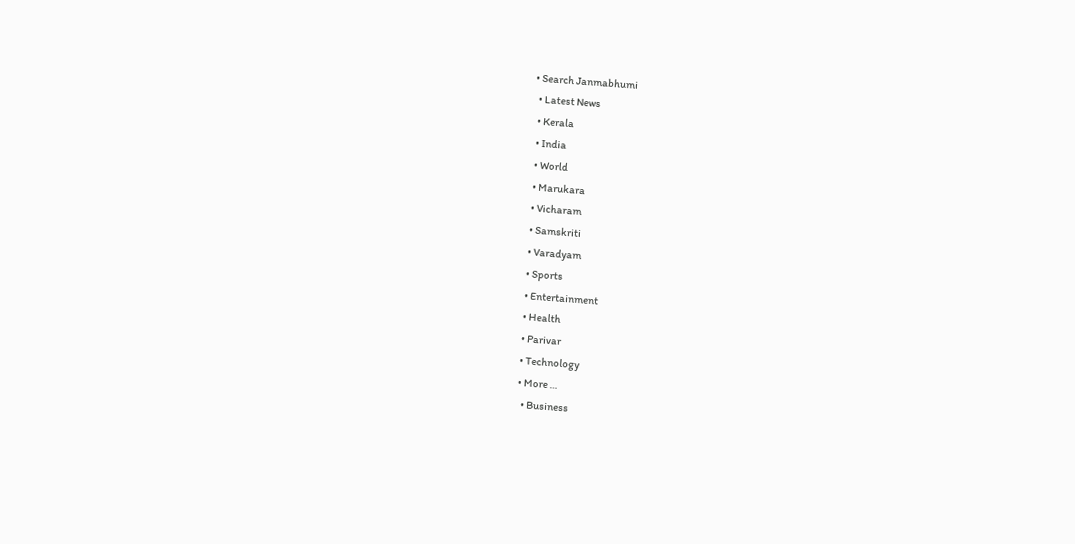• Search Janmabhumi
  • Latest News
  • Kerala
  • India
  • World
  • Marukara
  • Vicharam
  • Samskriti
  • Varadyam
  • Sports
  • Entertainment
  • Health
  • Parivar
  • Technology
  • More …
    • Business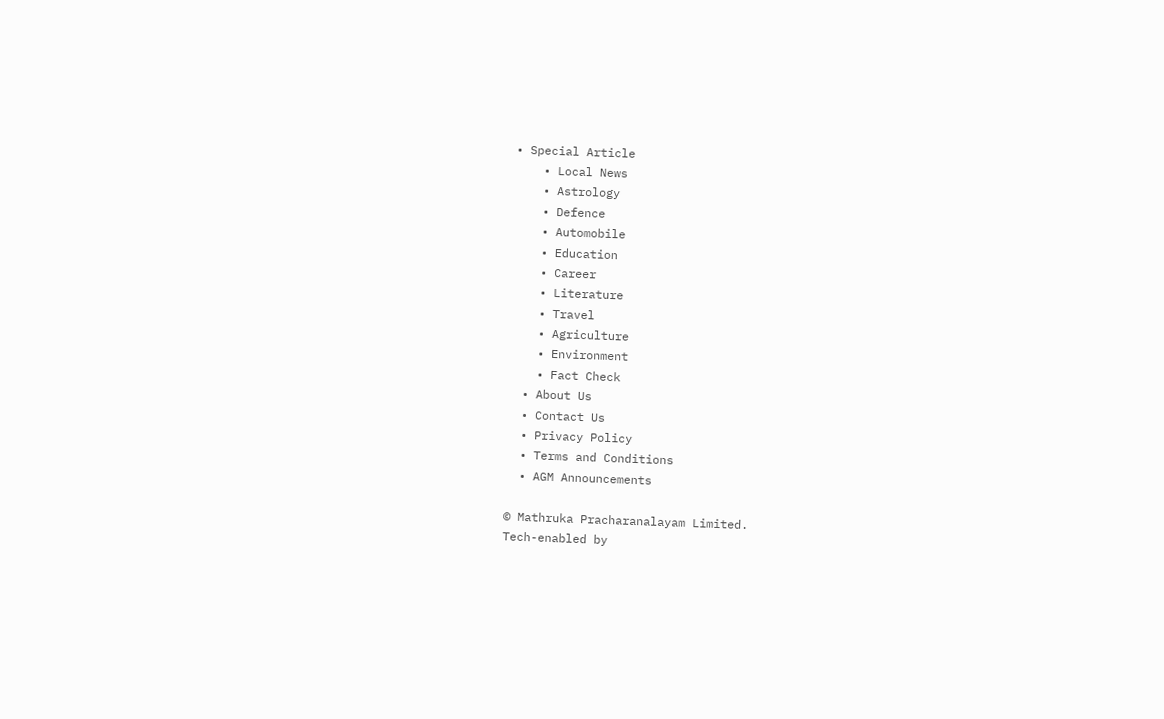• Special Article
    • Local News
    • Astrology
    • Defence
    • Automobile
    • Education
    • Career
    • Literature
    • Travel
    • Agriculture
    • Environment
    • Fact Check
  • About Us
  • Contact Us
  • Privacy Policy
  • Terms and Conditions
  • AGM Announcements

© Mathruka Pracharanalayam Limited.
Tech-enabled by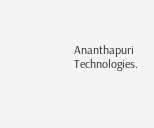Ananthapuri Technologies.